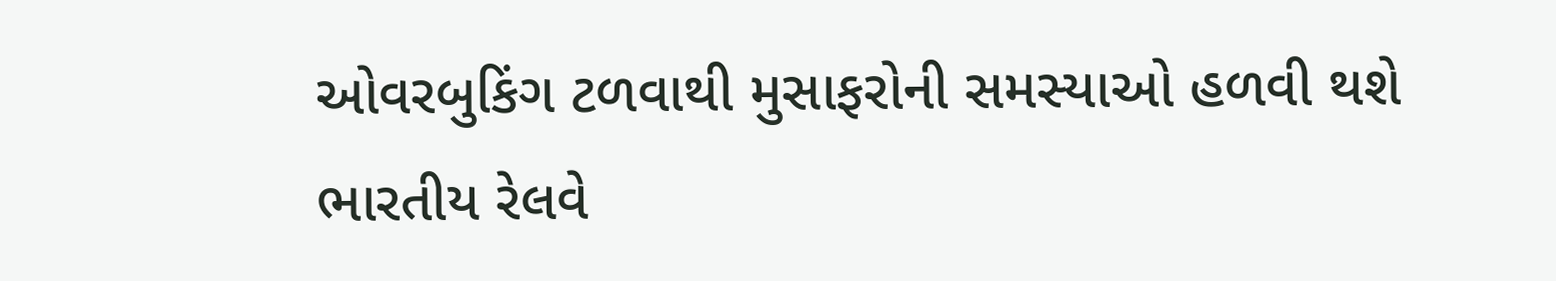ઓવરબુકિંગ ટળવાથી મુસાફરોની સમસ્યાઓ હળવી થશે ભારતીય રેલવે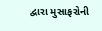દ્વારા મુસાફરોની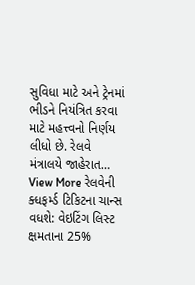સુવિધા માટે અને ટ્રેનમાં ભીડને નિયંત્રિત કરવા માટે મહત્ત્વનો નિર્ણય લીધો છે. રેલવે મંત્રાલયે જાહેરાત…
View More રેલવેની ક્ધફર્મ્ડ ટિકિટના ચાન્સ વધશે: વેઇટિંગ લિસ્ટ ક્ષમતાના 25%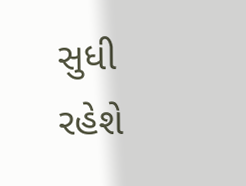સુધી રહેશે